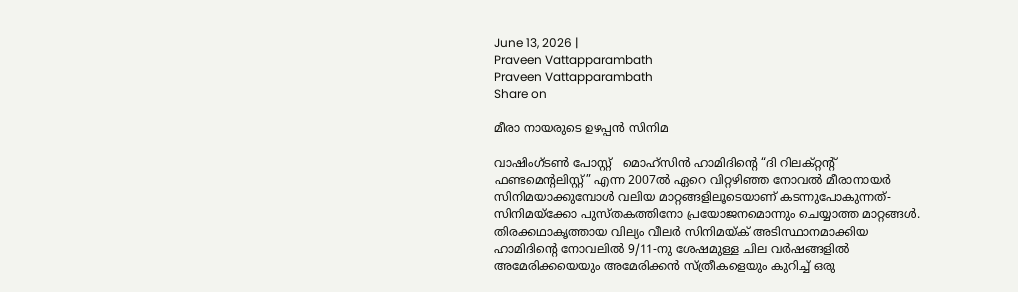June 13, 2026 |
Praveen Vattapparambath
Praveen Vattapparambath
Share on

മീരാ നായരുടെ ഉഴപ്പന്‍ സിനിമ

വാഷിംഗ്ടണ്‍ പോസ്റ്റ്   മൊഹ്സിന്‍ ഹാമിദിന്റെ “ദി റിലക്റ്റന്റ് ഫണ്ടമെന്റലിസ്റ്റ്” എന്ന 2007ല്‍ ഏറെ വിറ്റഴിഞ്ഞ നോവല്‍ മീരാനായര്‍ സിനിമയാക്കുമ്പോള്‍ വലിയ മാറ്റങ്ങളിലൂടെയാണ് കടന്നുപോകുന്നത്- സിനിമയ്ക്കോ പുസ്തകത്തിനോ പ്രയോജനമൊന്നും ചെയ്യാത്ത മാറ്റങ്ങള്‍.   തിരക്കഥാകൃത്തായ വില്യം വീലര്‍ സിനിമയ്ക് അടിസ്ഥാനമാക്കിയ ഹാമിദിന്റെ നോവലില്‍ 9/11-നു ശേഷമുള്ള ചില വര്‍ഷങ്ങളില്‍ അമേരിക്കയെയും അമേരിക്കന്‍ സ്ത്രീകളെയും കുറിച്ച് ഒരു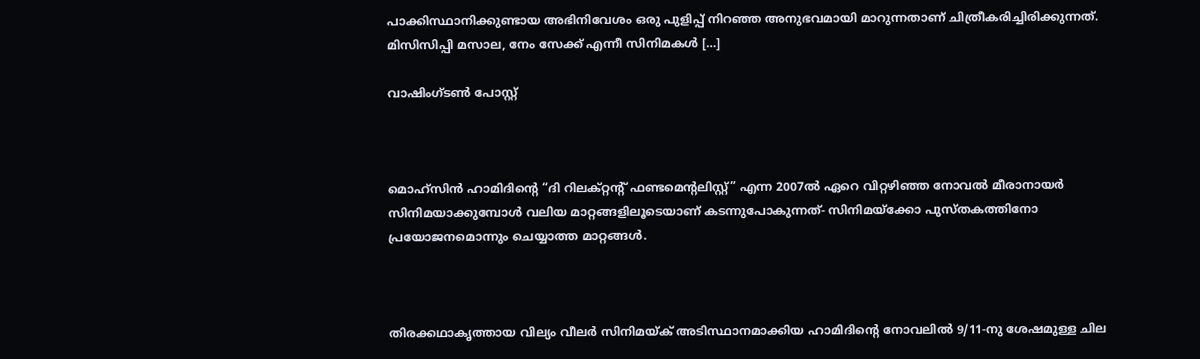പാക്കിസ്ഥാനിക്കുണ്ടായ അഭിനിവേശം ഒരു പുളിപ്പ് നിറഞ്ഞ അനുഭവമായി മാറുന്നതാണ് ചിത്രീകരിച്ചിരിക്കുന്നത്.   മിസിസിപ്പി മസാല, നേം സേക്ക് എന്നീ സിനിമകള്‍ […]

വാഷിംഗ്ടണ്‍ പോസ്റ്റ്



മൊഹ്സിന്‍ ഹാമിദിന്റെ “ദി റിലക്റ്റന്റ് ഫണ്ടമെന്റലിസ്റ്റ്” എന്ന 2007ല്‍ ഏറെ വിറ്റഴിഞ്ഞ നോവല്‍ മീരാനായര്‍ സിനിമയാക്കുമ്പോള്‍ വലിയ മാറ്റങ്ങളിലൂടെയാണ് കടന്നുപോകുന്നത്- സിനിമയ്ക്കോ പുസ്തകത്തിനോ പ്രയോജനമൊന്നും ചെയ്യാത്ത മാറ്റങ്ങള്‍.



തിരക്കഥാകൃത്തായ വില്യം വീലര്‍ സിനിമയ്ക് അടിസ്ഥാനമാക്കിയ ഹാമിദിന്റെ നോവലില്‍ 9/11-നു ശേഷമുള്ള ചില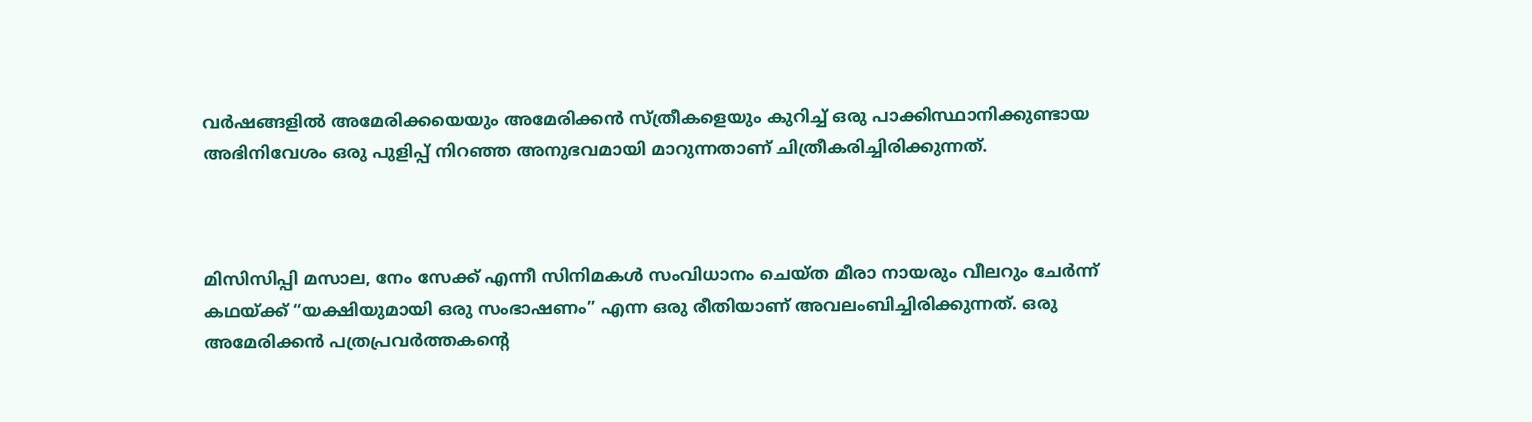വര്‍ഷങ്ങളില്‍ അമേരിക്കയെയും അമേരിക്കന്‍ സ്ത്രീകളെയും കുറിച്ച് ഒരു പാക്കിസ്ഥാനിക്കുണ്ടായ അഭിനിവേശം ഒരു പുളിപ്പ് നിറഞ്ഞ അനുഭവമായി മാറുന്നതാണ് ചിത്രീകരിച്ചിരിക്കുന്നത്.



മിസിസിപ്പി മസാല, നേം സേക്ക് എന്നീ സിനിമകള്‍ സംവിധാനം ചെയ്ത മീരാ നായരും വീലറും ചേര്‍ന്ന് കഥയ്ക്ക് “യക്ഷിയുമായി ഒരു സംഭാഷണം” എന്ന ഒരു രീതിയാണ് അവലംബിച്ചിരിക്കുന്നത്. ഒരു അമേരിക്കന്‍ പത്രപ്രവര്‍ത്തകന്റെ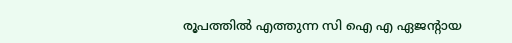രൂപത്തില്‍ എത്തുന്ന സി ഐ എ ഏജന്റായ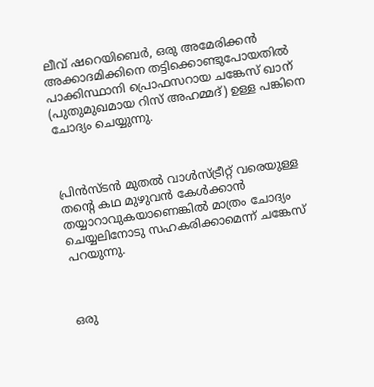ലീവ് ഷറെയിബെര്‍, ഒരു അമേരിക്കന്‍ അക്കാദമിക്കിനെ തട്ടിക്കൊണ്ടുപോയതില്‍ പാക്കിസ്ഥാനി പ്രൊഫസറായ ചങ്കേസ് ഖാന് (പുതുമുഖമായ റിസ് അഹമ്മദ്‌) ഉള്ള പങ്കിനെ ചോദ്യം ചെയ്യുന്നു.



പ്രിന്‍സ്‌ടന്‍ മുതല്‍ വാള്‍സ്ട്രീറ്റ്‌ വരെയുള്ള തന്റെ കഥ മുഴുവന്‍ കേള്‍ക്കാന്‍ തയ്യാറാവുകയാണെങ്കില്‍ മാത്രം ചോദ്യം ചെയ്യലിനോടു സഹകരിക്കാമെന്ന് ചങ്കേസ് പറയുന്നു.



ഒരു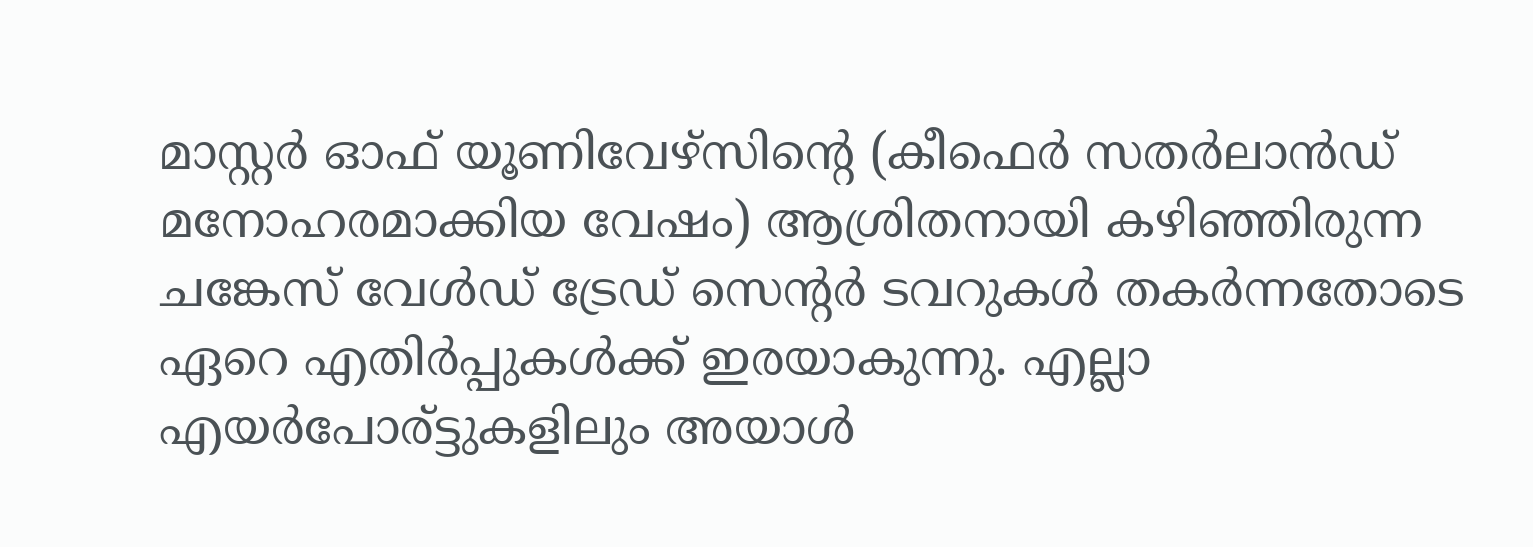മാസ്റ്റര്‍ ഓഫ് യൂണിവേഴ്സിന്റെ (കീഫെര്‍ സതര്‍ലാന്‍ഡ്‌ മനോഹരമാക്കിയ വേഷം) ആശ്രിതനായി കഴിഞ്ഞിരുന്ന ചങ്കേസ് വേള്‍ഡ് ട്രേഡ് സെന്‍റര്‍ ടവറുകള്‍ തകര്‍ന്നതോടെ ഏറെ എതിര്‍പ്പുകള്‍ക്ക് ഇരയാകുന്നു. എല്ലാ എയര്‍പോര്ട്ടുകളിലും അയാള്‍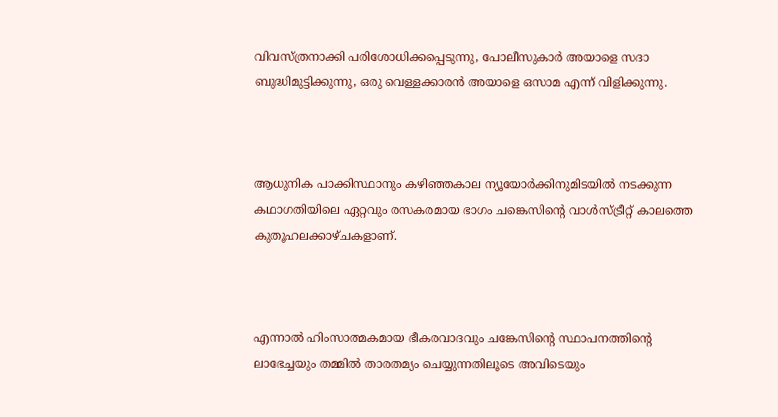വിവസ്ത്രനാക്കി പരിശോധിക്കപ്പെടുന്നു, പോലീസുകാര്‍ അയാളെ സദാ ബുദ്ധിമുട്ടിക്കുന്നു, ഒരു വെള്ളക്കാരന്‍ അയാളെ ഒസാമ എന്ന് വിളിക്കുന്നു.



ആധുനിക പാക്കിസ്ഥാനും കഴിഞ്ഞകാല ന്യൂയോര്‍ക്കിനുമിടയില്‍ നടക്കുന്ന കഥാഗതിയിലെ ഏറ്റവും രസകരമായ ഭാഗം ചങ്കെസിന്‍റെ വാള്‍സ്ട്രീറ്റ്‌ കാലത്തെ കുതൂഹലക്കാഴ്ചകളാണ്.



എന്നാല്‍ ഹിംസാത്മകമായ ഭീകരവാദവും ചങ്കേസിന്‍റെ സ്ഥാപനത്തിന്റെ ലാഭേച്ചയും തമ്മില്‍ താരതമ്യം ചെയ്യുന്നതിലൂടെ അവിടെയും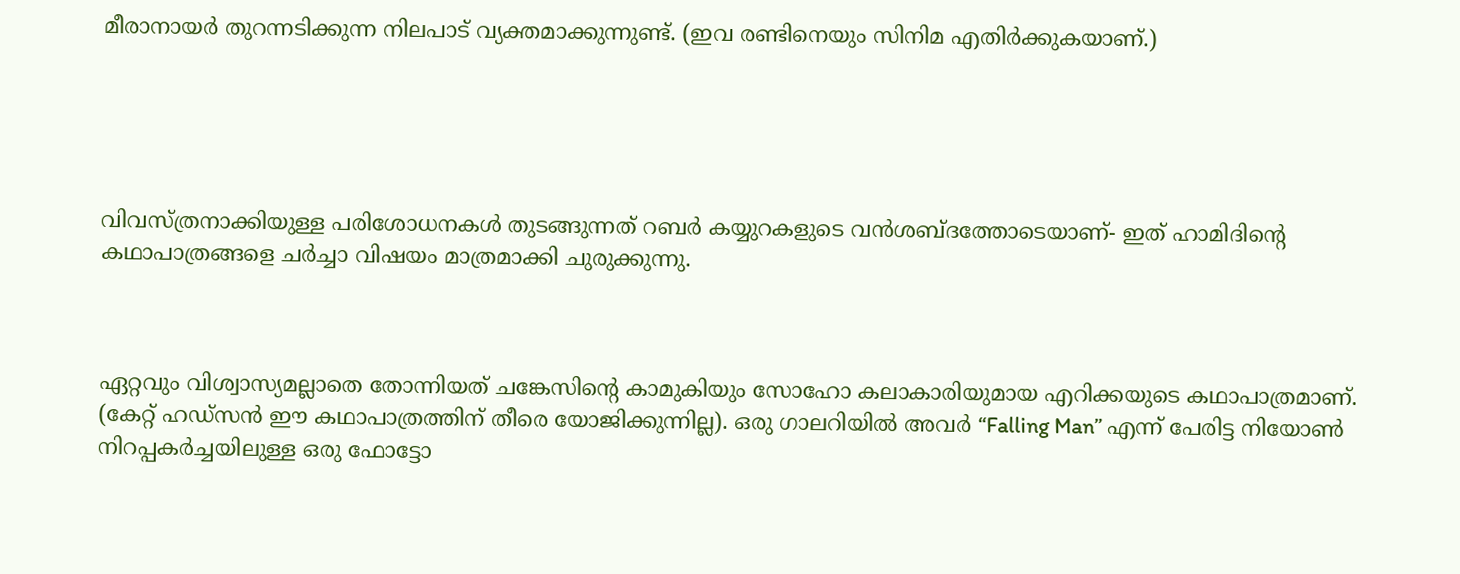മീരാനായര്‍ തുറന്നടിക്കുന്ന നിലപാട് വ്യക്തമാക്കുന്നുണ്ട്. (ഇവ രണ്ടിനെയും സിനിമ എതിര്‍ക്കുകയാണ്.)





വിവസ്ത്രനാക്കിയുള്ള പരിശോധനകള്‍ തുടങ്ങുന്നത് റബര്‍ കയ്യുറകളുടെ വന്‍ശബ്ദത്തോടെയാണ്- ഇത് ഹാമിദിന്റെ കഥാപാത്രങ്ങളെ ചര്‍ച്ചാ വിഷയം മാത്രമാക്കി ചുരുക്കുന്നു.



ഏറ്റവും വിശ്വാസ്യമല്ലാതെ തോന്നിയത് ചങ്കേസിന്‍റെ കാമുകിയും സോഹോ കലാകാരിയുമായ എറിക്കയുടെ കഥാപാത്രമാണ്. (കേറ്റ് ഹഡ്സന്‍ ഈ കഥാപാത്രത്തിന് തീരെ യോജിക്കുന്നില്ല). ഒരു ഗാലറിയില്‍ അവര്‍ “Falling Man” എന്ന് പേരിട്ട നിയോണ്‍ നിറപ്പകര്‍ച്ചയിലുള്ള ഒരു ഫോട്ടോ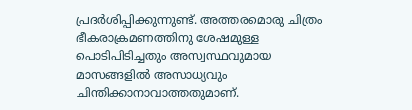പ്രദര്‍ശിപ്പിക്കുന്നുണ്ട്. അത്തരമൊരു ചിത്രം ഭീകരാക്രമണത്തിനു ശേഷമുള്ള പൊടിപിടിച്ചതും അസ്വസ്ഥവുമായ മാസങ്ങളില്‍ അസാധ്യവും ചിന്തിക്കാനാവാത്തതുമാണ്.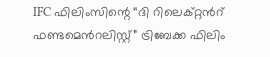IFC ഫിലിംസിന്റെ “ദി റിലെക്റ്റന്‍റ് ഫണ്ടമെന്‍റലിസ്റ്റ്” ട്രിബേക്ക ഫിലിം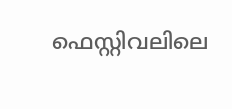ഫെസ്റ്റിവലിലെ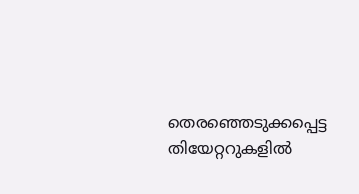തെരഞ്ഞെടുക്കപ്പെട്ട തിയേറ്ററുകളില്‍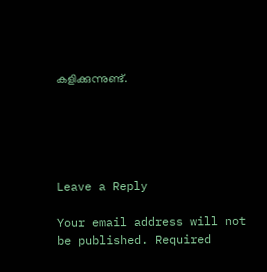കളിക്കുന്നുണ്ട്.





Leave a Reply

Your email address will not be published. Required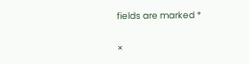fields are marked *

×